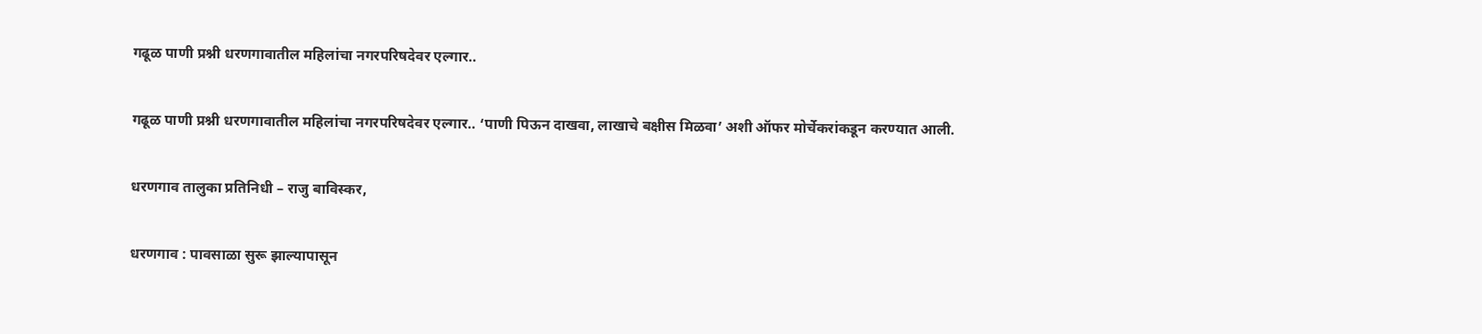गढूळ पाणी प्रश्नी धरणगावातील महिलांचा नगरपरिषदेवर एल्गार..

गढूळ पाणी प्रश्नी धरणगावातील महिलांचा नगरपरिषदेवर एल्गार.. ‘पाणी पिऊन दाखवा, लाखाचे बक्षीस मिळवा’ अशी ऑफर मोर्चेकरांकडून करण्यात आली.

धरणगाव तालुका प्रतिनिधी – राजु बाविस्कर,

धरणगाव : पावसाळा सुरू झाल्यापासून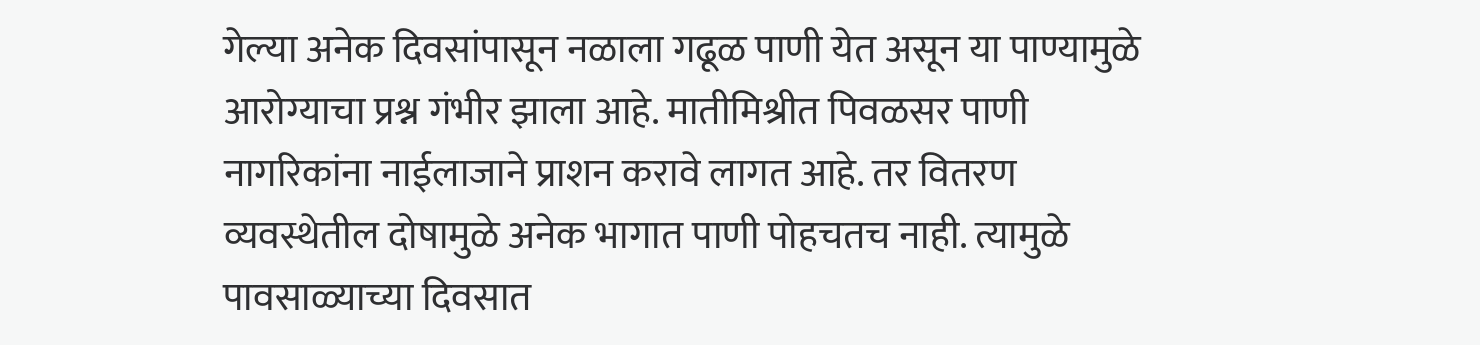गेल्या अनेक दिवसांपासून नळाला गढूळ पाणी येत असून या पाण्यामुळे आरोग्याचा प्रश्न गंभीर झाला आहे. मातीमिश्रीत पिवळसर पाणी नागरिकांना नाईलाजाने प्राशन करावे लागत आहे. तर वितरण व्यवस्थेतील दोषामुळे अनेक भागात पाणी पोहचतच नाही. त्यामुळे पावसाळ्याच्या दिवसात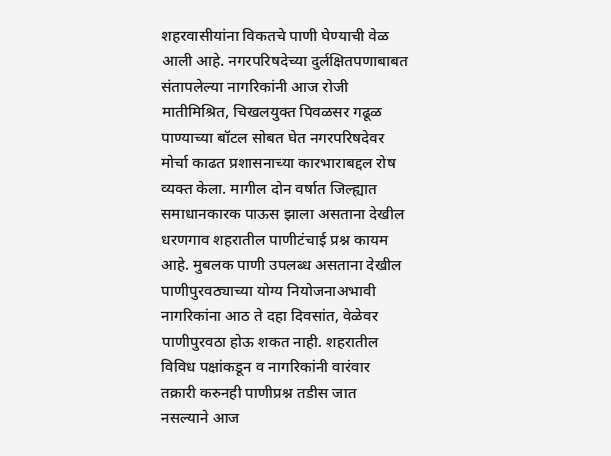शहरवासीयांना विकतचे पाणी घेण्याची वेळ आली आहे. नगरपरिषदेच्या दुर्लक्षितपणाबाबत संतापलेल्या नागरिकांनी आज रोजी मातीमिश्रित, चिखलयुक्त पिवळसर गढूळ पाण्याच्या बॉटल सोबत घेत नगरपरिषदेवर मोर्चा काढत प्रशासनाच्या कारभाराबद्दल रोष व्यक्त केला. मागील दोन वर्षात जिल्ह्यात समाधानकारक पाऊस झाला असताना देखील धरणगाव शहरातील पाणीटंचाई प्रश्न कायम आहे. मुबलक पाणी उपलब्ध असताना देखील पाणीपुरवठ्याच्या योग्य नियोजनाअभावी नागरिकांना आठ ते दहा दिवसांत, वेळेवर पाणीपुरवठा होऊ शकत नाही. शहरातील विविध पक्षांकडून व नागरिकांनी वारंवार तक्रारी करुनही पाणीप्रश्न तडीस जात नसल्याने आज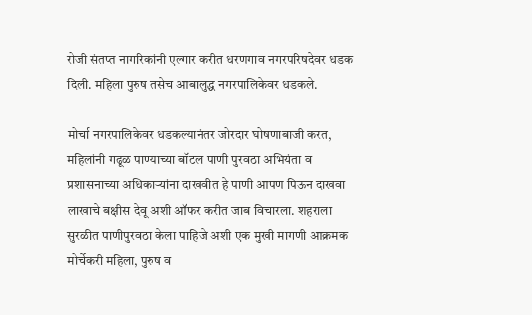रोजी संतप्त नागरिकांनी एल्गार करीत धरणगाव नगरपरिषदेवर धडक दिली. महिला पुरुष तसेच आबालुद्ध नगरपालिकेवर धडकले.

मोर्चा नगरपालिकेवर धडकल्यानंतर जोरदार घोषणाबाजी करत, महिलांनी गढूळ पाण्याच्या बॉटल पाणी पुरवठा अभियंता व प्रशासनाच्या अधिकाऱ्यांना दाखवीत हे पाणी आपण पिऊन दाखवा लाखाचे बक्षीस देवू अशी ऑफर करीत जाब विचारला. शहराला सुरळीत पाणीपुरवठा केला पाहिजे अशी एक मुखी मागणी आक्रमक मोर्चेकरी महिला, पुरुष व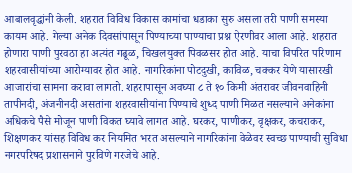आबालवृद्धांनी केली. शहरात विविध विकास कामांचा धडाका सुरु असला तरी पाणी समस्या कायम आहे. गेल्या अनेक दिवसांपासून पिण्याच्या पाण्याचा प्रश्न ऐरणीवर आला आहे. शहरात होणारा पाणी पुरवठा हा अत्यंत गढूळ, चिखलयुक्त पिवळसर होत आहे. याचा विपरित परिणाम शहरवासीयांच्या आरोग्यावर होत आहे. नागरिकांना पोटदुखी, काविळ, चक्कर येणे यासारखी आजारांचा सामना करावा लागतो. शहरापासून अवघ्या ८ ते १० किमी अंतरावर जीवनवाहिनी तापीनदी, अंजनीनदी असतांना शहरवासीयांना पिण्याचे शुध्द पाणी मिळत नसल्याने अनेकांना अधिकचे पैसे मोजून पाणी विकत घ्यावे लागत आहे. घरकर, पाणीकर, वृक्षकर, कचराकर, शिक्षणकर यांसह विविध कर नियमित भरत असल्याने नागरिकांना वेळेवर स्वच्छ पाण्याची सुविधा नगरपरिषद प्रशासनाने पुरविणे गरजेचे आहे.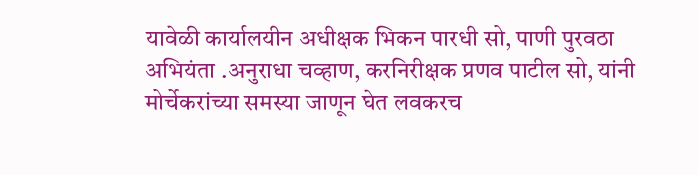यावेळी कार्यालयीन अधीक्षक भिकन पारधी सो, पाणी पुरवठा अभियंता .अनुराधा चव्हाण, करनिरीक्षक प्रणव पाटील सो, यांनी मोर्चेकरांच्या समस्या जाणून घेत लवकरच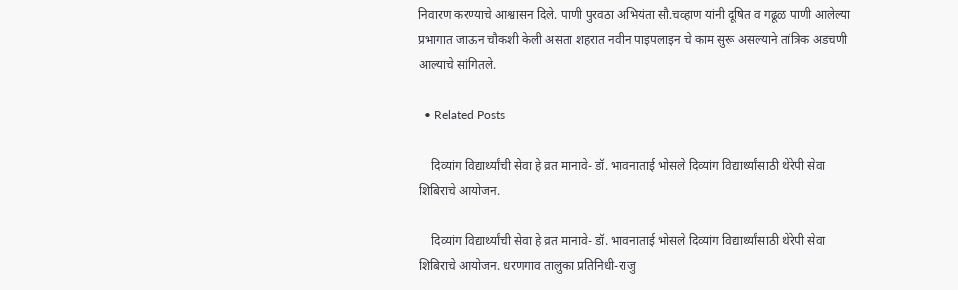निवारण करण्याचे आश्वासन दिले. पाणी पुरवठा अभियंता सौ.चव्हाण यांनी दूषित व गढूळ पाणी आलेल्या प्रभागात जाऊन चौकशी केली असता शहरात नवीन पाइपलाइन चे काम सुरू असल्याने तांत्रिक अडचणी आल्याचे सांगितले.

  • Related Posts

    दिव्यांग विद्यार्थ्यांची सेवा हे व्रत मानावे- डॉ. भावनाताई भोसले दिव्यांग विद्यार्थ्यांसाठी थेरेपी सेवा शिबिराचे आयोजन.

    दिव्यांग विद्यार्थ्यांची सेवा हे व्रत मानावे- डॉ. भावनाताई भोसले दिव्यांग विद्यार्थ्यांसाठी थेरेपी सेवा शिबिराचे आयोजन. धरणगाव तालुका प्रतिनिधी-राजु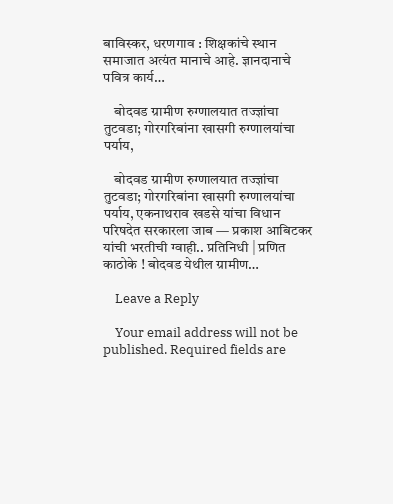बाविस्कर, धरणगाव : शिक्षकांचे स्थान समाजात अत्यंत मानाचे आहे. ज्ञानदानाचे पवित्र कार्य…

    बोदवड ग्रामीण रुग्णालयात तज्ज्ञांचा तुटवडा; गोरगरिबांना खासगी रुग्णालयांचा पर्याय,

    बोदवड ग्रामीण रुग्णालयात तज्ज्ञांचा तुटवडा; गोरगरिबांना खासगी रुग्णालयांचा पर्याय, एकनाथराव खडसे यांचा विधान परिषदेत सरकारला जाब — प्रकाश आबिटकर यांची भरतीची ग्वाही.. प्रतिनिधी | प्रणित काठोके ! बोदवड येथील ग्रामीण…

    Leave a Reply

    Your email address will not be published. Required fields are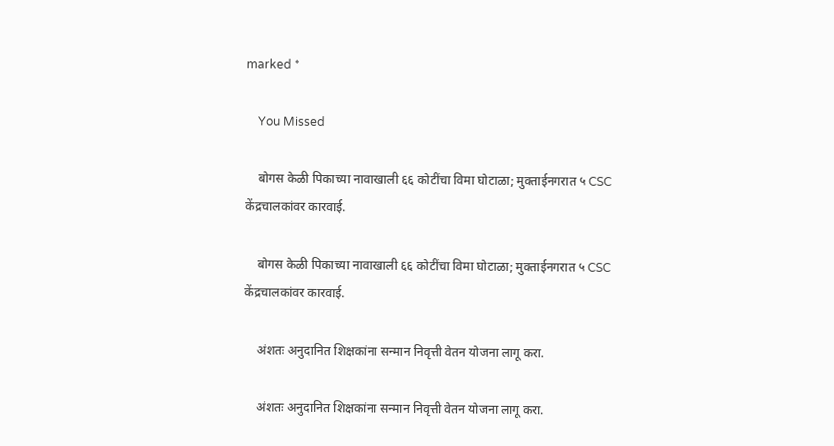marked *

    You Missed

    बोगस केळी पिकाच्या नावाखाली ६६ कोटींचा विमा घोटाळा; मुक्ताईनगरात ५ CSC केंद्रचालकांवर कारवाई.

    बोगस केळी पिकाच्या नावाखाली ६६ कोटींचा विमा घोटाळा; मुक्ताईनगरात ५ CSC केंद्रचालकांवर कारवाई.

    अंशतः अनुदानित शिक्षकांना सन्मान निवृत्ती वेतन योजना लागू करा.

    अंशतः अनुदानित शिक्षकांना सन्मान निवृत्ती वेतन योजना लागू करा.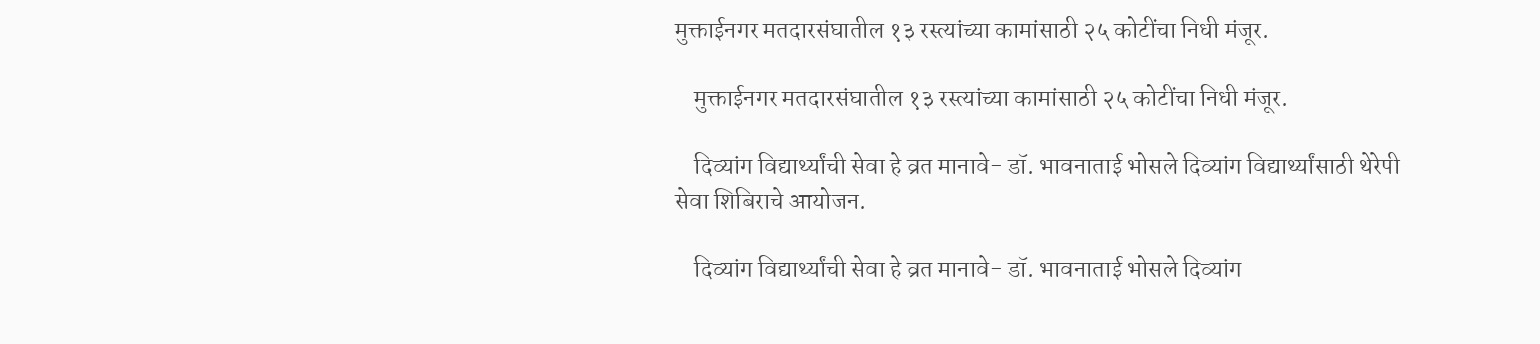मुक्ताईनगर मतदारसंघातील १३ रस्त्यांच्या कामांसाठी २५ कोटींचा निधी मंजूर.

    मुक्ताईनगर मतदारसंघातील १३ रस्त्यांच्या कामांसाठी २५ कोटींचा निधी मंजूर.

    दिव्यांग विद्यार्थ्यांची सेवा हे व्रत मानावे- डॉ. भावनाताई भोसले दिव्यांग विद्यार्थ्यांसाठी थेरेपी सेवा शिबिराचे आयोजन.

    दिव्यांग विद्यार्थ्यांची सेवा हे व्रत मानावे- डॉ. भावनाताई भोसले दिव्यांग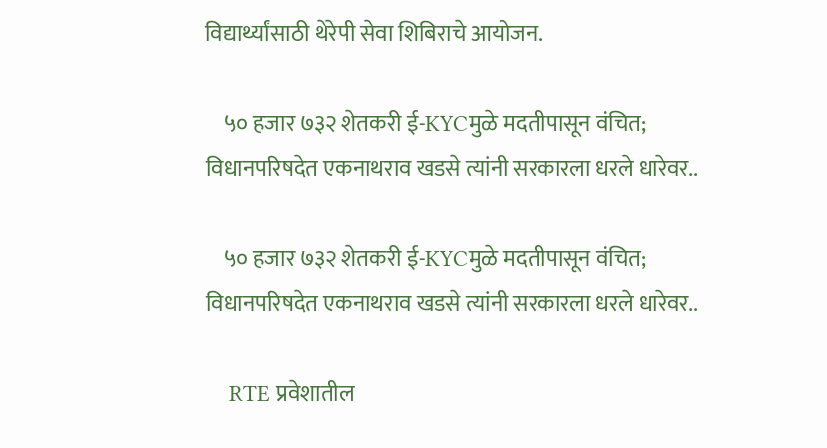विद्यार्थ्यांसाठी थेरेपी सेवा शिबिराचे आयोजन.

    ५० हजार ७३२ शेतकरी ई-KYCमुळे मदतीपासून वंचित; विधानपरिषदेत एकनाथराव खडसे त्यांनी सरकारला धरले धारेवर..

    ५० हजार ७३२ शेतकरी ई-KYCमुळे मदतीपासून वंचित; विधानपरिषदेत एकनाथराव खडसे त्यांनी सरकारला धरले धारेवर..

    RTE प्रवेशातील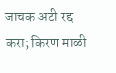जाचक अटी रद्द करा; किरण माळी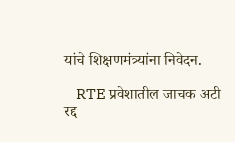यांचे शिक्षणमंत्र्यांना निवेदन.

    RTE प्रवेशातील जाचक अटी रद्द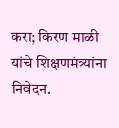करा; किरण माळी यांचे शिक्षणमंत्र्यांना निवेदन.